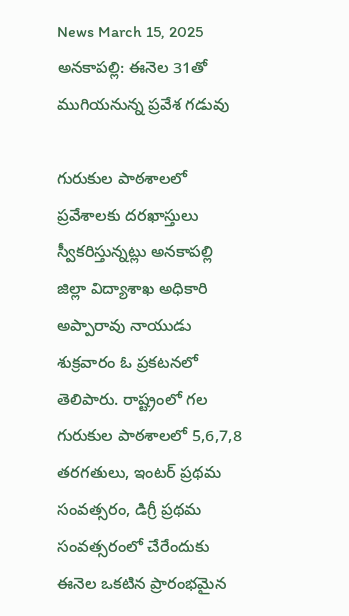News March 15, 2025
అనకాపల్లి: ఈనెల 31తో ముగియనున్న ప్రవేశ గడువు

గురుకుల పాఠశాలలో ప్రవేశాలకు దరఖాస్తులు స్వీకరిస్తున్నట్లు అనకాపల్లి జిల్లా విద్యాశాఖ అధికారి అప్పారావు నాయుడు శుక్రవారం ఓ ప్రకటనలో తెలిపారు. రాష్ట్రంలో గల గురుకుల పాఠశాలలో 5,6,7,8 తరగతులు, ఇంటర్ ప్రథమ సంవత్సరం, డిగ్రీ ప్రథమ సంవత్సరంలో చేరేందుకు ఈనెల ఒకటిన ప్రారంభమైన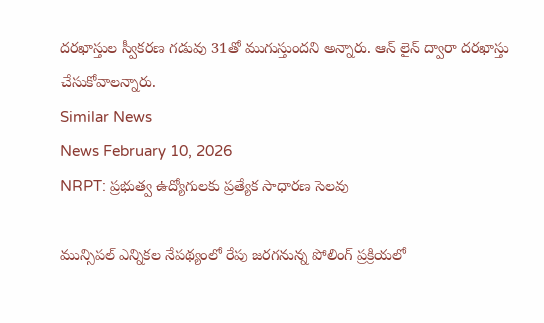దరఖాస్తుల స్వీకరణ గడువు 31తో ముగుస్తుందని అన్నారు. ఆన్ లైన్ ద్వారా దరఖాస్తు చేసుకోవాలన్నారు.
Similar News
News February 10, 2026
NRPT: ప్రభుత్వ ఉద్యోగులకు ప్రత్యేక సాధారణ సెలవు

మున్సిపల్ ఎన్నికల నేపథ్యంలో రేపు జరగనున్న పోలింగ్ ప్రక్రియలో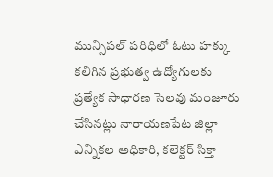మున్సిపల్ పరిధిలో ఓటు హక్కు కలిగిన ప్రభుత్వ ఉద్యోగులకు ప్రత్యేక సాధారణ సెలవు మంజూరు చేసినట్లు నారాయణపేట జిల్లా ఎన్నికల అధికారి, కలెక్టర్ సిక్తా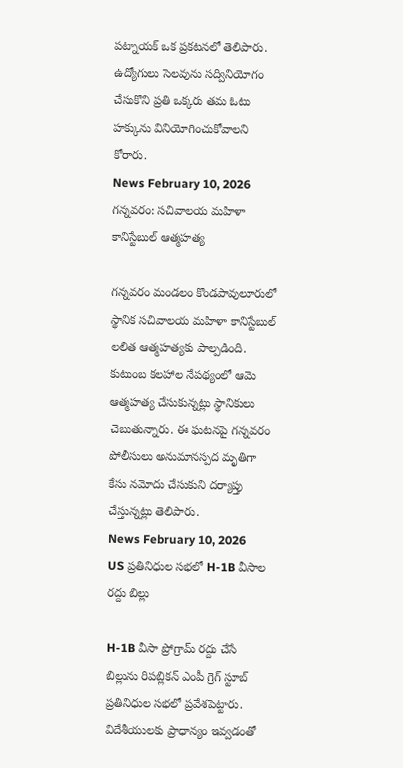పట్నాయక్ ఒక ప్రకటనలో తెలిపారు. ఉద్యోగులు సెలవును సద్వినియోగం చేసుకొని ప్రతి ఒక్కరు తమ ఓటు హక్కును వినియోగించుకోవాలని కోరారు.
News February 10, 2026
గన్నవరం: సచివాలయ మహిళా కానిస్టేబుల్ ఆత్మహత్య

గన్నవరం మండలం కొండపావులూరులో స్థానిక సచివాలయ మహిళా కానిస్టేబుల్ లలిత ఆత్మహత్యకు పాల్పడింది. కుటుంబ కలహాల నేపథ్యంలో ఆమె ఆత్మహత్య చేసుకున్నట్లు స్థానికులు చెబుతున్నారు. ఈ ఘటనపై గన్నవరం పోలీసులు అనుమానస్పద మృతిగా కేసు నమోదు చేసుకుని దర్యాప్తు చేస్తున్నట్లు తెలిపారు.
News February 10, 2026
US ప్రతినిధుల సభలో H-1B వీసాల రద్దు బిల్లు

H-1B వీసా ప్రోగ్రామ్ రద్దు చేసే బిల్లును రిపబ్లికన్ ఎంపీ గ్రెగ్ స్టూబ్ ప్రతినిధుల సభలో ప్రవేశపెట్టారు. విదేశీయులకు ప్రాధాన్యం ఇవ్వడంతో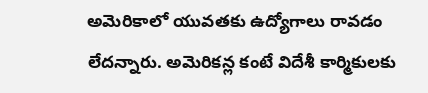అమెరికాలో యువతకు ఉద్యోగాలు రావడం లేదన్నారు. అమెరికన్ల కంటే విదేశీ కార్మికులకు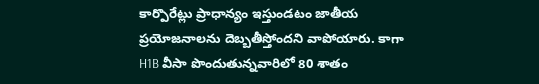కార్పొరేట్లు ప్రాధాన్యం ఇస్తుండటం జాతీయ ప్రయోజనాలను దెబ్బతీస్తోందని వాపోయారు. కాగా H1B వీసా పొందుతున్నవారిలో 80 శాతం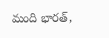మంది భారత్,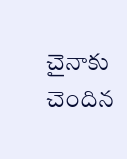చైనాకు చెందిన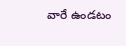వారే ఉండటం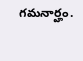గమనార్హం.